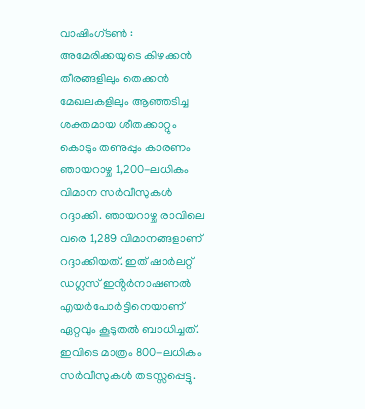വാഷിംഗ്ടൺ : അമേരിക്കയുടെ കിഴക്കൻ തീരങ്ങളിലും തെക്കൻ മേഖലകളിലും ആഞ്ഞടിച്ച ശക്തമായ ശീതക്കാറ്റും കൊടും തണുപ്പും കാരണം ഞായറാഴ്ച 1,200-ലധികം വിമാന സർവീസുകൾ റദ്ദാക്കി. ഞായറാഴ്ച രാവിലെ വരെ 1,289 വിമാനങ്ങളാണ് റദ്ദാക്കിയത്. ഇത് ഷാർലറ്റ് ഡഗ്ലസ് ഇൻ്റർനാഷണൽ എയർപോർട്ടിനെയാണ് ഏറ്റവും കൂടുതൽ ബാധിച്ചത്. ഇവിടെ മാത്രം 800-ലധികം സർവീസുകൾ തടസ്സപ്പെട്ടു.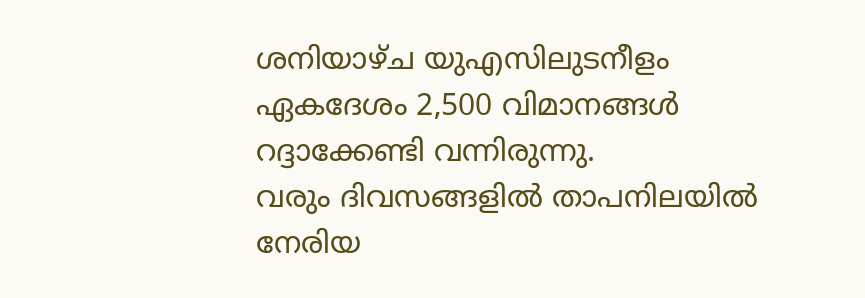ശനിയാഴ്ച യുഎസിലുടനീളം ഏകദേശം 2,500 വിമാനങ്ങൾ റദ്ദാക്കേണ്ടി വന്നിരുന്നു.
വരും ദിവസങ്ങളിൽ താപനിലയിൽ നേരിയ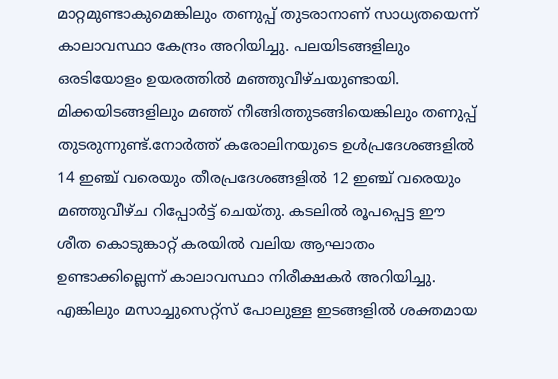മാറ്റമുണ്ടാകുമെങ്കിലും തണുപ്പ് തുടരാനാണ് സാധ്യതയെന്ന് കാലാവസ്ഥാ കേന്ദ്രം അറിയിച്ചു. പലയിടങ്ങളിലും ഒരടിയോളം ഉയരത്തിൽ മഞ്ഞുവീഴ്ചയുണ്ടായി. മിക്കയിടങ്ങളിലും മഞ്ഞ് നീങ്ങിത്തുടങ്ങിയെങ്കിലും തണുപ്പ് തുടരുന്നുണ്ട്.നോർത്ത് കരോലിനയുടെ ഉൾപ്രദേശങ്ങളിൽ 14 ഇഞ്ച് വരെയും തീരപ്രദേശങ്ങളിൽ 12 ഇഞ്ച് വരെയും മഞ്ഞുവീഴ്ച റിപ്പോർട്ട് ചെയ്തു. കടലിൽ രൂപപ്പെട്ട ഈ ശീത കൊടുങ്കാറ്റ് കരയിൽ വലിയ ആഘാതം ഉണ്ടാക്കില്ലെന്ന് കാലാവസ്ഥാ നിരീക്ഷകർ അറിയിച്ചു. എങ്കിലും മസാച്ചുസെറ്റ്സ് പോലുള്ള ഇടങ്ങളിൽ ശക്തമായ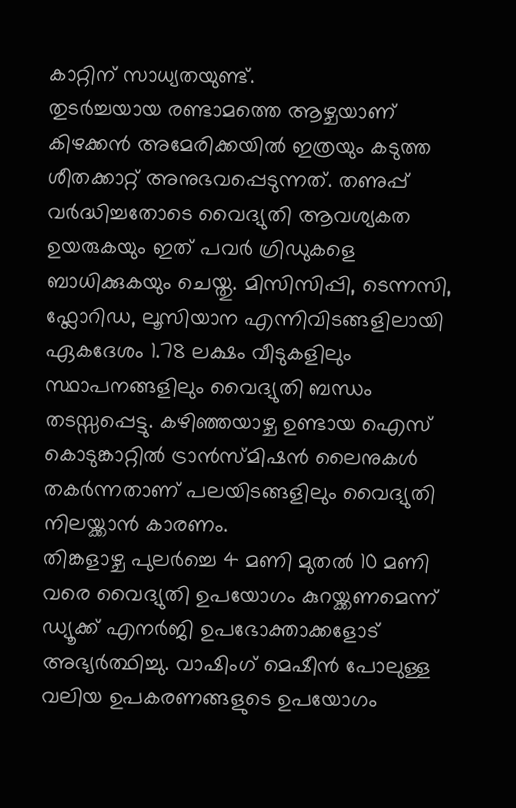കാറ്റിന് സാധ്യതയുണ്ട്.
തുടർച്ചയായ രണ്ടാമത്തെ ആഴ്ചയാണ് കിഴക്കൻ അമേരിക്കയിൽ ഇത്രയും കടുത്ത ശീതക്കാറ്റ് അനുഭവപ്പെടുന്നത്. തണുപ്പ് വർദ്ധിച്ചതോടെ വൈദ്യുതി ആവശ്യകത ഉയരുകയും ഇത് പവർ ഗ്രിഡുകളെ ബാധിക്കുകയും ചെയ്തു. മിസിസിപ്പി, ടെന്നസി, ഫ്ലോറിഡ, ലൂസിയാന എന്നിവിടങ്ങളിലായി ഏകദേശം 1.78 ലക്ഷം വീടുകളിലും സ്ഥാപനങ്ങളിലും വൈദ്യുതി ബന്ധം തടസ്സപ്പെട്ടു. കഴിഞ്ഞയാഴ്ച ഉണ്ടായ ഐസ് കൊടുങ്കാറ്റിൽ ട്രാൻസ്മിഷൻ ലൈനുകൾ തകർന്നതാണ് പലയിടങ്ങളിലും വൈദ്യുതി നിലയ്ക്കാൻ കാരണം.
തിങ്കളാഴ്ച പുലർച്ചെ 4 മണി മുതൽ 10 മണി വരെ വൈദ്യുതി ഉപയോഗം കുറയ്ക്കണമെന്ന് ഡ്യൂക്ക് എനർജി ഉപഭോക്താക്കളോട് അഭ്യർത്ഥിച്ചു. വാഷിംഗ് മെഷീൻ പോലുള്ള വലിയ ഉപകരണങ്ങളുടെ ഉപയോഗം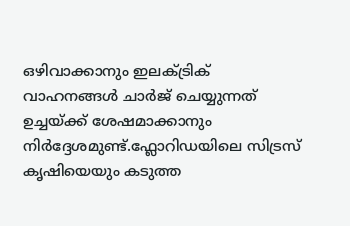ഒഴിവാക്കാനും ഇലക്ട്രിക് വാഹനങ്ങൾ ചാർജ് ചെയ്യുന്നത് ഉച്ചയ്ക്ക് ശേഷമാക്കാനും നിർദ്ദേശമുണ്ട്.ഫ്ലോറിഡയിലെ സിട്രസ് കൃഷിയെയും കടുത്ത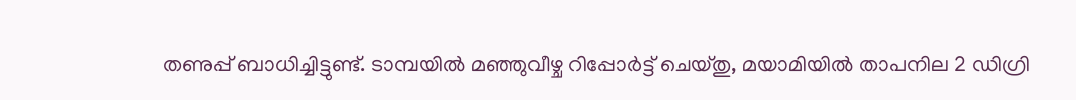തണുപ്പ് ബാധിച്ചിട്ടുണ്ട്. ടാമ്പയിൽ മഞ്ഞുവീഴ്ച റിപ്പോർട്ട് ചെയ്തു, മയാമിയിൽ താപനില 2 ഡിഗ്രി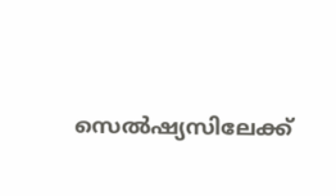സെൽഷ്യസിലേക്ക്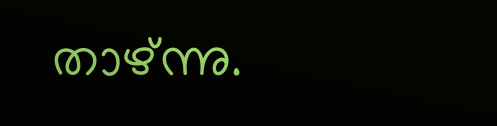താഴ്ന്നു.